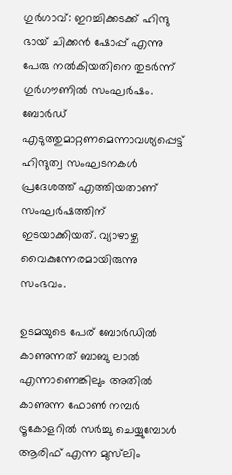ഗുര്‍ഗാവ്: ഇറച്ചിക്കടക്ക് ഹിന്ദു ഭായ് ചിക്കന്‍ ഷോപ്പ് എന്നു പേരു നല്‍കിയതിനെ തുടര്‍ന്ന് ഗുര്‍ഗൗണില്‍ സംഘര്‍ഷം. ബോര്‍ഡ് എടുത്തുമാറ്റണമെന്നാവശ്യപ്പെട്ട് ഹിന്ദുത്വ സംഘടനകള്‍ പ്രദേശത്ത് എത്തിയതാണ് സംഘര്‍ഷത്തിന് ഇടയാക്കിയത്. വ്യാഴാഴ്ച വൈകുന്നേരമായിരുന്നു സംഭവം.

ഉടമയുടെ പേര് ബോര്‍ഡില്‍ കാണുന്നത് ബാബു ലാല്‍ എന്നാണെങ്കിലും അതില്‍ കാണുന്ന ഫോണ്‍ നമ്പര്‍ ട്രൂകോളറില്‍ സര്‍ച്ചു ചെയ്യുമ്പോള്‍ ആരിഫ് എന്ന മുസ്‌ലിം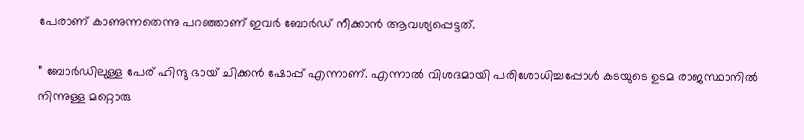പേരാണ് കാണുന്നതെന്നു പറഞ്ഞാണ് ഇവര്‍ ബോര്‍ഡ് നീക്കാന്‍ ആവശ്യപ്പെട്ടത്.

” ബോര്‍ഡിലുള്ള പേര് ഹിന്ദു ഭായ് ചിക്കന്‍ ഷോപ്പ് എന്നാണ്. എന്നാല്‍ വിശദമായി പരിശോധിച്ചപ്പോള്‍ കടയുടെ ഉടമ രാജസ്ഥാനില്‍ നിന്നുള്ള മറ്റൊരു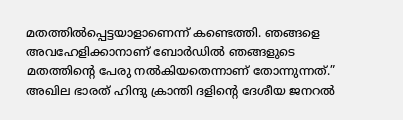മതത്തില്‍പ്പെട്ടയാളാണെന്ന് കണ്ടെത്തി. ഞങ്ങളെ അവഹേളിക്കാനാണ് ബോര്‍ഡില്‍ ഞങ്ങളുടെ മതത്തിന്റെ പേരു നല്‍കിയതെന്നാണ് തോന്നുന്നത്.” അഖില ഭാരത് ഹിന്ദു ക്രാന്തി ദളിന്റെ ദേശീയ ജനറല്‍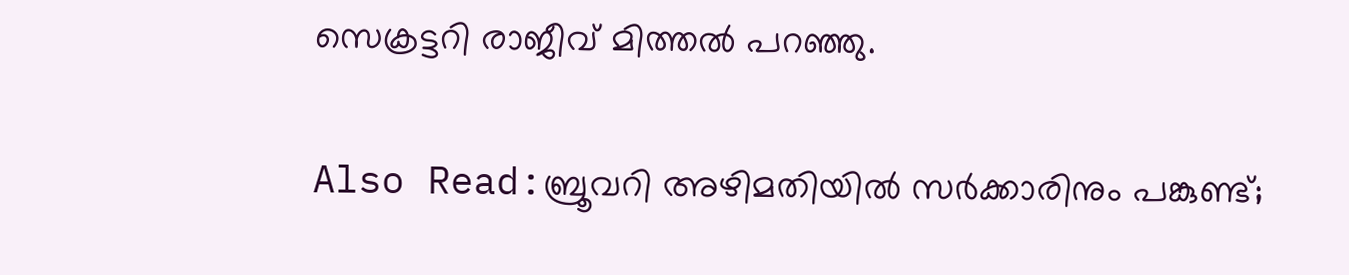സെക്രട്ടറി രാജീവ് മിത്തല്‍ പറഞ്ഞു.

Also Read:ബ്രൂവറി അഴിമതിയില്‍ സര്‍ക്കാരിനും പങ്കുണ്ട്;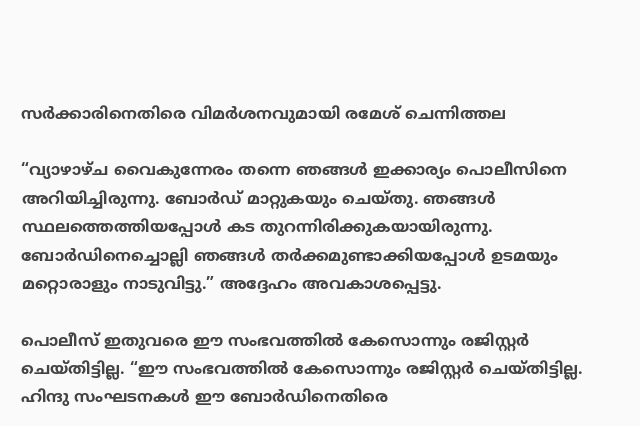സര്‍ക്കാരിനെതിരെ വിമര്‍ശനവുമായി രമേശ് ചെന്നിത്തല

“വ്യാഴാഴ്ച വൈകുന്നേരം തന്നെ ഞങ്ങള്‍ ഇക്കാര്യം പൊലീസിനെ അറിയിച്ചിരുന്നു. ബോര്‍ഡ് മാറ്റുകയും ചെയ്തു. ഞങ്ങള്‍ സ്ഥലത്തെത്തിയപ്പോള്‍ കട തുറന്നിരിക്കുകയായിരുന്നു. ബോര്‍ഡിനെച്ചൊല്ലി ഞങ്ങള്‍ തര്‍ക്കമുണ്ടാക്കിയപ്പോള്‍ ഉടമയും മറ്റൊരാളും നാടുവിട്ടു.” അദ്ദേഹം അവകാശപ്പെട്ടു.

പൊലീസ് ഇതുവരെ ഈ സംഭവത്തില്‍ കേസൊന്നും രജിസ്റ്റര്‍ ചെയ്തിട്ടില്ല. “ഈ സംഭവത്തില്‍ കേസൊന്നും രജിസ്റ്റര്‍ ചെയ്തിട്ടില്ല. ഹിന്ദു സംഘടനകള്‍ ഈ ബോര്‍ഡിനെതിരെ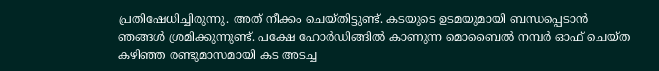പ്രതിഷേധിച്ചിരുന്നു. അത് നീക്കം ചെയ്തിട്ടുണ്ട്. കടയുടെ ഉടമയുമായി ബന്ധപ്പെടാന്‍ ഞങ്ങള്‍ ശ്രമിക്കുന്നുണ്ട്. പക്ഷേ ഹോര്‍ഡിങ്ങില്‍ കാണുന്ന മൊബൈല്‍ നമ്പര്‍ ഓഫ് ചെയ്ത കഴിഞ്ഞ രണ്ടുമാസമായി കട അടച്ച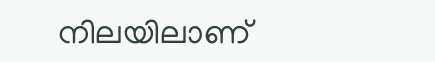നിലയിലാണ്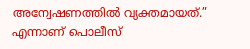അന്വേഷണത്തില്‍ വ്യക്തമായത്.” എന്നാണ് പൊലീസ്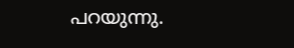പറയുന്നു.